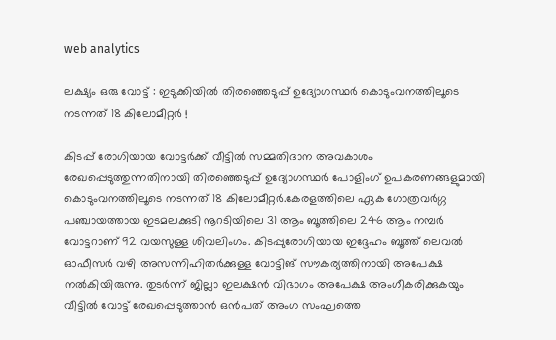web analytics

ലക്ഷ്യം ഒരു വോട്ട് : ഇടുക്കിയിൽ തിരഞ്ഞെടുപ്പ് ഉദ്യോഗസ്ഥർ കൊടുംവനത്തിലൂടെ നടന്നത് 18 കിലോമീറ്റർ !

കിടപ്പ് രോഗിയായ വോട്ടർക്ക് വീട്ടിൽ സമ്മതിദാന അവകാശം രേഖപ്പെടുത്തുന്നതിനായി തിരഞ്ഞെടുപ്പ് ഉദ്യോഗസ്ഥർ പോളിംഗ് ഉപകരണങ്ങളുമായി കൊടുംവനത്തിലൂടെ നടന്നത് 18 കിലോമീറ്റർ.കേരളത്തിലെ ഏക ഗോത്രവർഗ്ഗ പഞ്ചായത്തായ ഇടമലക്കുടി നൂറടിയിലെ 31 ആം ബൂത്തിലെ 246 ആം നമ്പർ വോട്ടറാണ് 92 വയസുള്ള ശിവലിംഗം. കിടപ്പുരോഗിയായ ഇദ്ദേഹം ബൂത്ത് ലെവൽ ഓഫീസർ വഴി അസന്നിഹിതർക്കുള്ള വോട്ടിങ് സൗകര്യത്തിനായി അപേക്ഷ നൽകിയിരുന്നു. തുടർന്ന് ജില്ലാ ഇലക്ഷൻ വിഭാഗം അപേക്ഷ അംഗീകരിക്കുകയും വീട്ടിൽ വോട്ട് രേഖപ്പെടുത്താൻ ഒൻപത് അംഗ സംഘത്തെ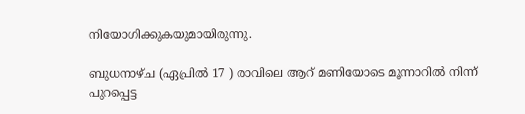നിയോഗിക്കുകയുമായിരുന്നു.

ബുധനാഴ്ച (ഏപ്രിൽ 17 ) രാവിലെ ആറ് മണിയോടെ മൂന്നാറിൽ നിന്ന് പുറപ്പെട്ട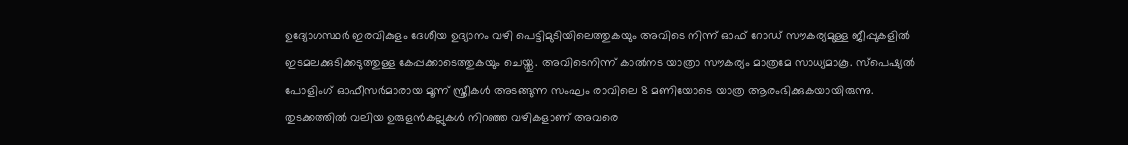ഉദ്യോഗസ്ഥർ ഇരവികുളം ദേശീയ ഉദ്യാനം വഴി പെട്ടിമുടിയിലെത്തുകയും അവിടെ നിന്ന് ഓഫ് റോഡ് സൗകര്യമുള്ള ജീപ്പുകളിൽ ഇടമലക്കുടിക്കടുത്തുള്ള കേപ്പക്കാടെത്തുകയും ചെയ്തു. അവിടെനിന്ന് കാൽനട യാത്രാ സൗകര്യം മാത്രമേ സാധ്യമാകൂ. സ്പെഷ്യൽ പോളിംഗ് ഓഫീസർമാരായ മൂന്ന് സ്ത്രീകൾ അടങ്ങുന്ന സംഘം രാവിലെ 8 മണിയോടെ യാത്ര ആരംഭിക്കുകയായിരുന്നു. തുടക്കത്തിൽ വലിയ ഉരുളൻകല്ലുകൾ നിറഞ്ഞ വഴികളാണ് അവരെ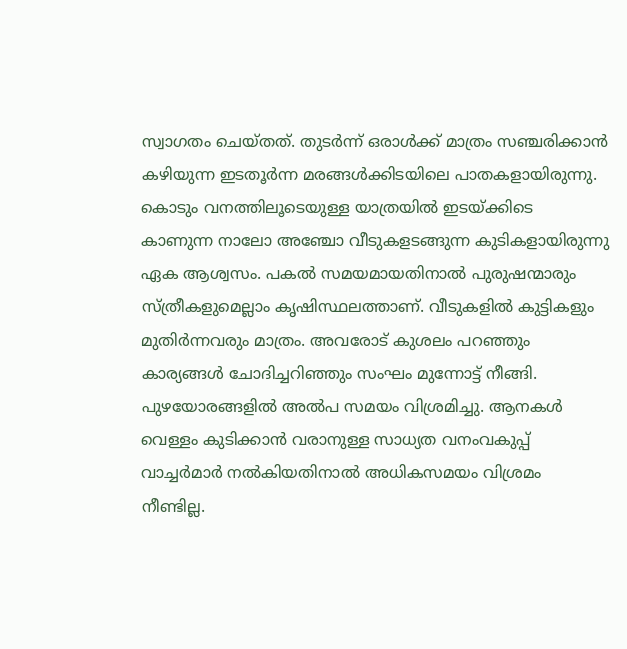സ്വാഗതം ചെയ്തത്. തുടർന്ന് ഒരാൾക്ക് മാത്രം സഞ്ചരിക്കാൻ കഴിയുന്ന ഇടതൂർന്ന മരങ്ങൾക്കിടയിലെ പാതകളായിരുന്നു. കൊടും വനത്തിലൂടെയുള്ള യാത്രയിൽ ഇടയ്ക്കിടെ കാണുന്ന നാലോ അഞ്ചോ വീടുകളടങ്ങുന്ന കുടികളായിരുന്നു ഏക ആശ്വസം. പകൽ സമയമായതിനാൽ പുരുഷന്മാരും സ്ത്രീകളുമെല്ലാം കൃഷിസ്ഥലത്താണ്. വീടുകളിൽ കുട്ടികളും മുതിർന്നവരും മാത്രം. അവരോട് കുശലം പറഞ്ഞും കാര്യങ്ങൾ ചോദിച്ചറിഞ്ഞും സംഘം മുന്നോട്ട് നീങ്ങി. പുഴയോരങ്ങളിൽ അൽപ സമയം വിശ്രമിച്ചു. ആനകൾ വെള്ളം കുടിക്കാൻ വരാനുള്ള സാധ്യത വനംവകുപ്പ് വാച്ചർമാർ നൽകിയതിനാൽ അധികസമയം വിശ്രമം നീണ്ടില്ല.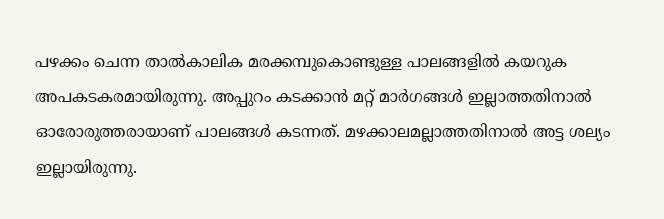പഴക്കം ചെന്ന താൽകാലിക മരക്കമ്പുകൊണ്ടുള്ള പാലങ്ങളിൽ കയറുക അപകടകരമായിരുന്നു. അപ്പുറം കടക്കാൻ മറ്റ് മാർഗങ്ങൾ ഇല്ലാത്തതിനാൽ ഓരോരുത്തരായാണ് പാലങ്ങൾ കടന്നത്. മഴക്കാലമല്ലാത്തതിനാൽ അട്ട ശല്യം ഇല്ലായിരുന്നു.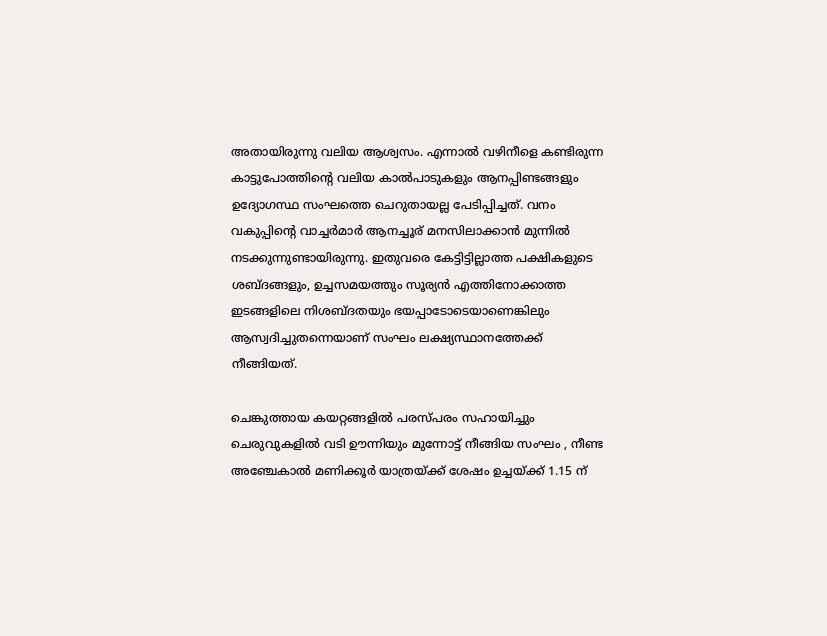അതായിരുന്നു വലിയ ആശ്വസം. എന്നാൽ വഴിനീളെ കണ്ടിരുന്ന കാട്ടുപോത്തിന്റെ വലിയ കാൽപാടുകളും ആനപ്പിണ്ടങ്ങളും ഉദ്യോഗസ്ഥ സംഘത്തെ ചെറുതായല്ല പേടിപ്പിച്ചത്. വനം വകുപ്പിന്റെ വാച്ചർമാർ ആനച്ചൂര് മനസിലാക്കാൻ മുന്നിൽ നടക്കുന്നുണ്ടായിരുന്നു. ഇതുവരെ കേട്ടിട്ടില്ലാത്ത പക്ഷികളുടെ ശബ്ദങ്ങളും, ഉച്ചസമയത്തും സൂര്യൻ എത്തിനോക്കാത്ത ഇടങ്ങളിലെ നിശബ്ദതയും ഭയപ്പാടോടെയാണെങ്കിലും ആസ്വദിച്ചുതന്നെയാണ് സംഘം ലക്ഷ്യസ്ഥാനത്തേക്ക് നീങ്ങിയത്.

ചെങ്കുത്തായ കയറ്റങ്ങളിൽ പരസ്പരം സഹായിച്ചും ചെരുവുകളിൽ വടി ഊന്നിയും മുന്നോട്ട് നീങ്ങിയ സംഘം , നീണ്ട അഞ്ചേകാൽ മണിക്കൂർ യാത്രയ്ക്ക് ശേഷം ഉച്ചയ്ക്ക് 1.15 ന്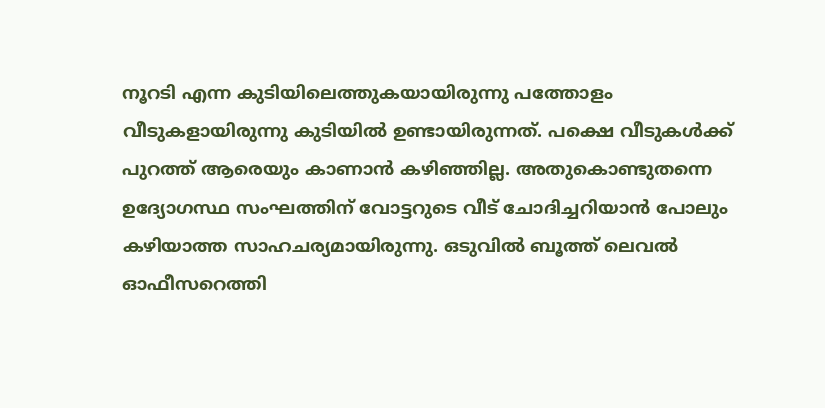നൂറടി എന്ന കുടിയിലെത്തുകയായിരുന്നു പത്തോളം വീടുകളായിരുന്നു കുടിയിൽ ഉണ്ടായിരുന്നത്. പക്ഷെ വീടുകൾക്ക് പുറത്ത് ആരെയും കാണാൻ കഴിഞ്ഞില്ല. അതുകൊണ്ടുതന്നെ ഉദ്യോഗസ്ഥ സംഘത്തിന് വോട്ടറുടെ വീട് ചോദിച്ചറിയാൻ പോലും കഴിയാത്ത സാഹചര്യമായിരുന്നു. ഒടുവിൽ ബൂത്ത് ലെവൽ ഓഫീസറെത്തി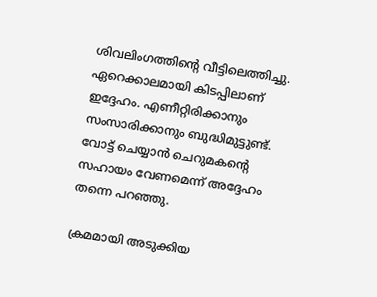ശിവലിംഗത്തിന്റെ വീട്ടിലെത്തിച്ചു. ഏറെക്കാലമായി കിടപ്പിലാണ് ഇദ്ദേഹം. എണീറ്റിരിക്കാനും സംസാരിക്കാനും ബുദ്ധിമുട്ടുണ്ട്. വോട്ട് ചെയ്യാൻ ചെറുമകന്റെ സഹായം വേണമെന്ന് അദ്ദേഹം തന്നെ പറഞ്ഞു.

ക്രമമായി അടുക്കിയ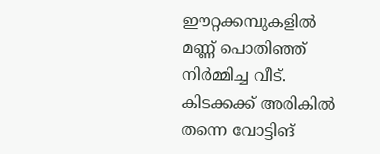ഈറ്റക്കമ്പുകളിൽ മണ്ണ് പൊതിഞ്ഞ് നിർമ്മിച്ച വീട്. കിടക്കക്ക് അരികിൽ തന്നെ വോട്ടിങ്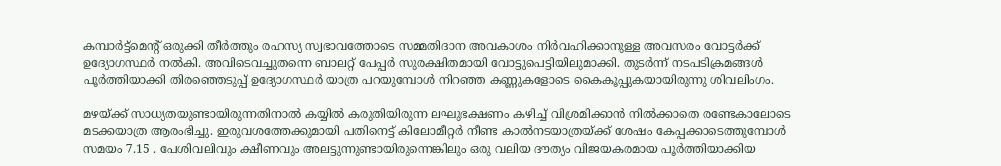കമ്പാർട്ട്മെന്റ് ഒരുക്കി തീർത്തും രഹസ്യ സ്വഭാവത്തോടെ സമ്മതിദാന അവകാശം നിർവഹിക്കാനുള്ള അവസരം വോട്ടർക്ക് ഉദ്യോഗസ്ഥർ നൽകി. അവിടെവച്ചുതന്നെ ബാലറ്റ് പേപ്പർ സുരക്ഷിതമായി വോട്ടുപെട്ടിയിലുമാക്കി. തുടർന്ന് നടപടിക്രമങ്ങൾ പൂർത്തിയാക്കി തിരഞ്ഞെടുപ്പ് ഉദ്യോഗസ്ഥർ യാത്ര പറയുമ്പോൾ നിറഞ്ഞ കണ്ണുകളോടെ കൈകൂപ്പുകയായിരുന്നു ശിവലിംഗം.

മഴയ്ക്ക് സാധ്യതയുണ്ടായിരുന്നതിനാൽ കയ്യിൽ കരുതിയിരുന്ന ലഘുഭക്ഷണം കഴിച്ച് വിശ്രമിക്കാൻ നിൽക്കാതെ രണ്ടേകാലോടെ മടക്കയാത്ര ആരംഭിച്ചു. ഇരുവശത്തേക്കുമായി പതിനെട്ട് കിലോമീറ്റർ നീണ്ട കാൽനടയാത്രയ്ക്ക് ശേഷം കേപ്പക്കാടെത്തുമ്പോൾ സമയം 7.15 . പേശിവലിവും ക്ഷീണവും അലട്ടുന്നുണ്ടായിരുന്നെങ്കിലും ഒരു വലിയ ദൗത്യം വിജയകരമായ പൂർത്തിയാക്കിയ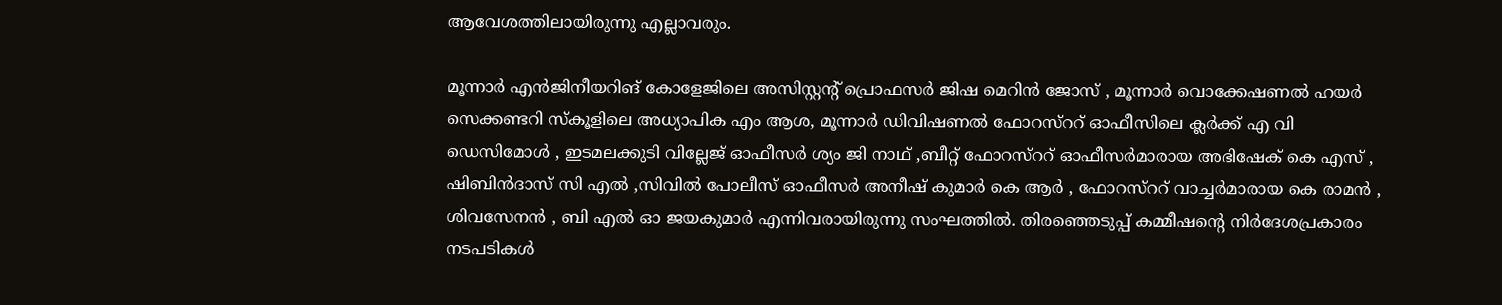ആവേശത്തിലായിരുന്നു എല്ലാവരും.

മൂന്നാർ എൻജിനീയറിങ് കോളേജിലെ അസിസ്റ്റന്റ് പ്രൊഫസർ ജിഷ മെറിൻ ജോസ് , മൂന്നാർ വൊക്കേഷണൽ ഹയർ സെക്കണ്ടറി സ്‌കൂളിലെ അധ്യാപിക എം ആശ, മൂന്നാർ ഡിവിഷണൽ ഫോറസ്ററ് ഓഫീസിലെ ക്ലർക്ക് എ വി ഡെസിമോൾ , ഇടമലക്കുടി വില്ലേജ് ഓഫീസർ ശ്യം ജി നാഥ് ,ബീറ്റ് ഫോറസ്ററ് ഓഫീസർമാരായ അഭിഷേക് കെ എസ് , ഷിബിൻദാസ് സി എൽ ,സിവിൽ പോലീസ് ഓഫീസർ അനീഷ് കുമാർ കെ ആർ , ഫോറസ്ററ് വാച്ചർമാരായ കെ രാമൻ , ശിവസേനൻ , ബി എൽ ഓ ജയകുമാർ എന്നിവരായിരുന്നു സംഘത്തിൽ. തിരഞ്ഞെടുപ്പ് കമ്മീഷന്റെ നിർദേശപ്രകാരം നടപടികൾ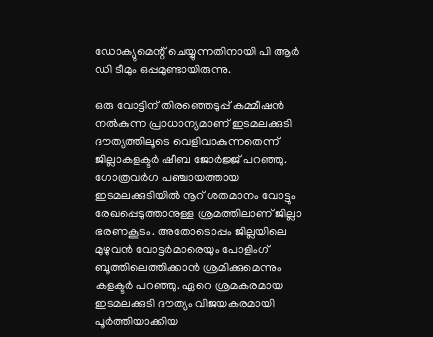ഡോക്യുമെന്റ് ചെയ്യുന്നതിനായി പി ആർ ഡി ടീമും ഒപ്പമുണ്ടായിരുന്നു.

ഒരു വോട്ടിന് തിരഞ്ഞെടുപ്പ് കമ്മീഷൻ നൽകുന്ന പ്രാധാന്യമാണ് ഇടമലക്കുടി ദൗത്യത്തിലൂടെ വെളിവാകുന്നതെന്ന് ജില്ലാകളക്ടർ ഷീബ ജോർജ്ജ് പറഞ്ഞു. ഗോത്രവർഗ പഞ്ചായത്തായ ഇടമലക്കുടിയിൽ നൂറ് ശതമാനം വോട്ടും രേഖപ്പെടുത്താനുള്ള ശ്രമത്തിലാണ് ജില്ലാ ഭരണകൂടം. അതോടൊപ്പം ജില്ലയിലെ മുഴുവൻ വോട്ടർമാരെയും പോളിംഗ് ബൂത്തിലെത്തിക്കാൻ ശ്രമിക്കുമെന്നും കളക്ടർ പറഞ്ഞു. ഏറെ ശ്രമകരമായ ഇടമലക്കുടി ദൗത്യം വിജയകരമായി പൂർത്തിയാക്കിയ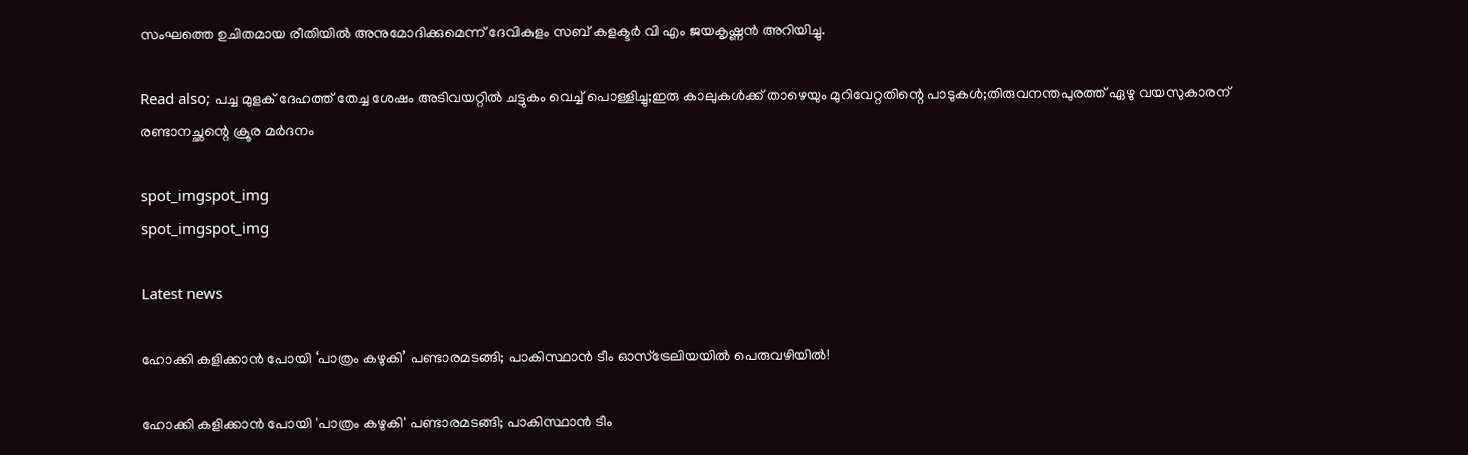സംഘത്തെ ഉചിതമായ രീതിയിൽ അനുമോദിക്കുമെന്ന് ദേവികുളം സബ് കളക്ടർ വി എം ജയകൃഷ്ണൻ അറിയിച്ചു.

Read also; പച്ച മുളക് ദേഹത്ത് തേച്ച ശേഷം അടിവയറ്റില്‍ ചട്ടുകം വെച്ച് പൊള്ളിച്ചു;ഇരു കാലുകള്‍ക്ക് താഴെയും മുറിവേറ്റതിന്റെ പാടുകൾ;തിരുവനന്തപുരത്ത് ഏഴു വയസുകാരന് രണ്ടാനച്ഛന്റെ ക്രൂര മര്‍ദനം

spot_imgspot_img
spot_imgspot_img

Latest news

ഹോക്കി കളിക്കാൻ പോയി ‘പാത്രം കഴുകി’ പണ്ടാരമടങ്ങി; പാകിസ്ഥാൻ ടീം ഓസ്‌ട്രേലിയയിൽ പെരുവഴിയിൽ!

ഹോക്കി കളിക്കാൻ പോയി 'പാത്രം കഴുകി' പണ്ടാരമടങ്ങി; പാകിസ്ഥാൻ ടീം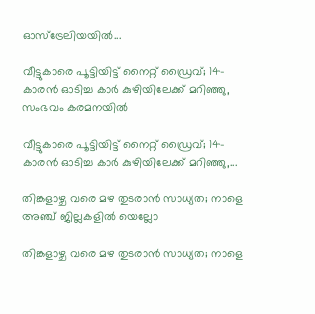ഓസ്‌ട്രേലിയയിൽ...

വീട്ടുകാരെ പൂട്ടിയിട്ട് നൈറ്റ് ഡ്രൈവ്; 14-കാരൻ ഓടിച്ച കാർ കുഴിയിലേക്ക് മറിഞ്ഞു, സംഭവം കരമനയിൽ

വീട്ടുകാരെ പൂട്ടിയിട്ട് നൈറ്റ് ഡ്രൈവ്; 14-കാരൻ ഓടിച്ച കാർ കുഴിയിലേക്ക് മറിഞ്ഞു,...

തിങ്കളാഴ്ച വരെ മഴ തുടരാൻ സാധ്യത; നാളെ അഞ്ച് ജില്ലകളിൽ യെല്ലോ

തിങ്കളാഴ്ച വരെ മഴ തുടരാൻ സാധ്യത; നാളെ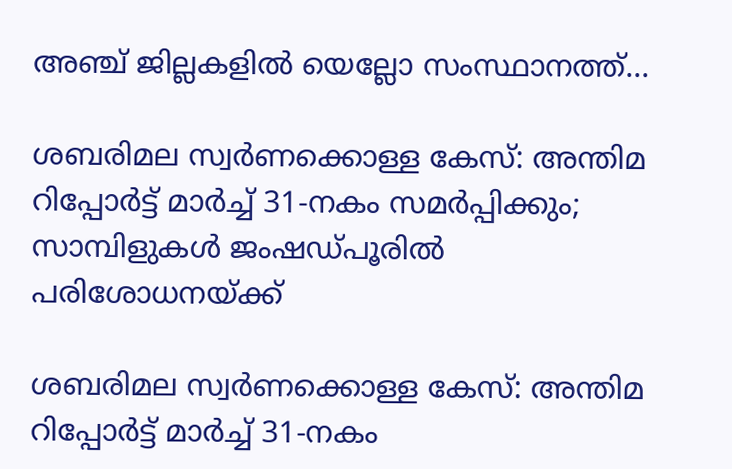അഞ്ച് ജില്ലകളിൽ യെല്ലോ സംസ്ഥാനത്ത്...

ശബരിമല സ്വർണക്കൊള്ള കേസ്: അന്തിമ റിപ്പോർട്ട് മാർച്ച് 31-നകം സമർപ്പിക്കും; സാമ്പിളുകൾ ജംഷഡ്പൂരിൽ പരിശോധനയ്ക്ക്

ശബരിമല സ്വർണക്കൊള്ള കേസ്: അന്തിമ റിപ്പോർട്ട് മാർച്ച് 31-നകം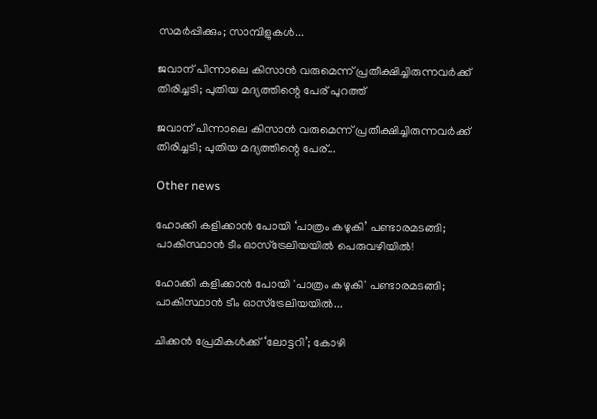സമർപ്പിക്കും; സാമ്പിളുകൾ...

ജവാന് പിന്നാലെ കിസാൻ വരുമെന്ന് പ്രതീക്ഷിച്ചിരുന്നവർക്ക് തിരിച്ചടി; പുതിയ മദ്യത്തിന്റെ പേര് പുറത്ത്

ജവാന് പിന്നാലെ കിസാൻ വരുമെന്ന് പ്രതീക്ഷിച്ചിരുന്നവർക്ക് തിരിച്ചടി; പുതിയ മദ്യത്തിന്റെ പേര്...

Other news

ഹോക്കി കളിക്കാൻ പോയി ‘പാത്രം കഴുകി’ പണ്ടാരമടങ്ങി; പാകിസ്ഥാൻ ടീം ഓസ്‌ട്രേലിയയിൽ പെരുവഴിയിൽ!

ഹോക്കി കളിക്കാൻ പോയി 'പാത്രം കഴുകി' പണ്ടാരമടങ്ങി; പാകിസ്ഥാൻ ടീം ഓസ്‌ട്രേലിയയിൽ...

ചിക്കൻ പ്രേമികൾക്ക് ‘ലോട്ടറി’; കോഴി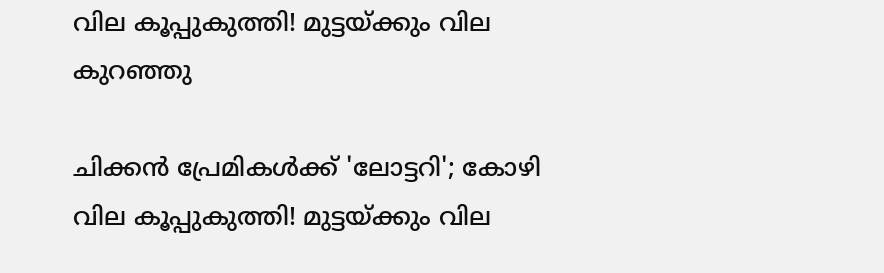വില കൂപ്പുകുത്തി! മുട്ടയ്ക്കും വില കുറഞ്ഞു

ചിക്കൻ പ്രേമികൾക്ക് 'ലോട്ടറി'; കോഴി വില കൂപ്പുകുത്തി! മുട്ടയ്ക്കും വില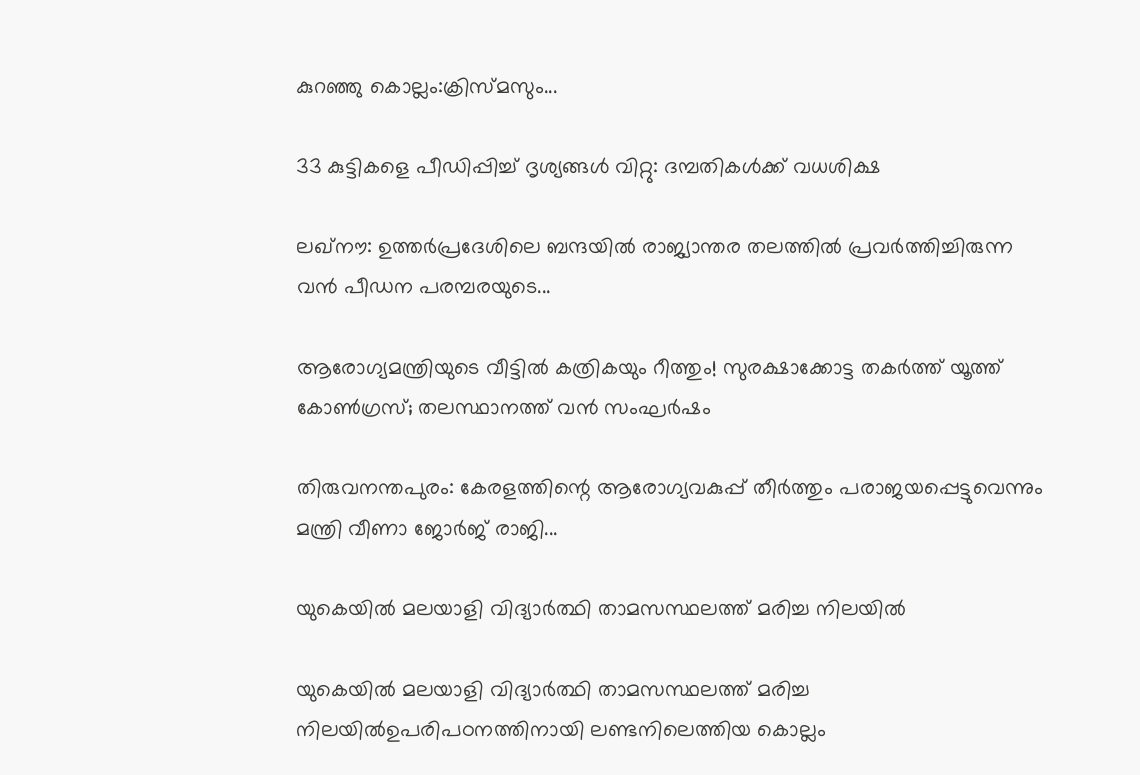കുറഞ്ഞു കൊല്ലം:ക്രിസ്മസും...

33 കുട്ടികളെ പീഡിപ്പിച്ച് ദൃശ്യങ്ങൾ വിറ്റു: ദമ്പതികൾക്ക് വധശിക്ഷ

ലഖ്‌നൗ: ഉത്തർപ്രദേശിലെ ബന്ദയിൽ രാജ്യാന്തര തലത്തിൽ പ്രവർത്തിച്ചിരുന്ന വൻ പീഡന പരമ്പരയുടെ...

ആരോഗ്യമന്ത്രിയുടെ വീട്ടിൽ കത്രികയും റീത്തും! സുരക്ഷാക്കോട്ട തകർത്ത് യൂത്ത് കോൺഗ്രസ്; തലസ്ഥാനത്ത് വൻ സംഘർഷം

തിരുവനന്തപുരം: കേരളത്തിന്റെ ആരോഗ്യവകുപ്പ് തീർത്തും പരാജയപ്പെട്ടുവെന്നും മന്ത്രി വീണാ ജോർജ് രാജി...

യുകെയിൽ മലയാളി വിദ്യാർത്ഥി താമസസ്ഥലത്ത് മരിച്ച നിലയിൽ

യുകെയിൽ മലയാളി വിദ്യാർത്ഥി താമസസ്ഥലത്ത് മരിച്ച നിലയിൽഉപരിപഠനത്തിനായി ലണ്ടനിലെത്തിയ കൊല്ലം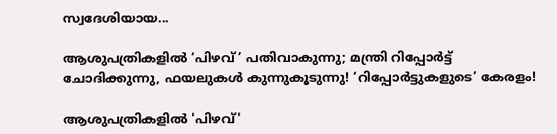സ്വദേശിയായ...

ആശുപത്രികളിൽ ‘പിഴവ്’ പതിവാകുന്നു; മന്ത്രി റിപ്പോർട്ട് ചോദിക്കുന്നു, ഫയലുകൾ കുന്നുകൂടുന്നു! ‘റിപ്പോർട്ടുകളുടെ’ കേരളം!

ആശുപത്രികളിൽ 'പിഴവ്'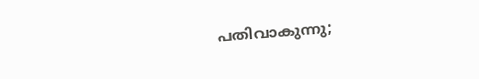പതിവാകുന്നു;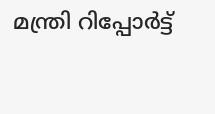മന്ത്രി റിപ്പോർട്ട്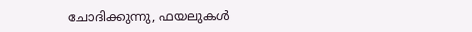ചോദിക്കുന്നു, ഫയലുകൾ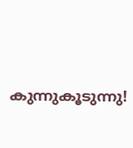കുന്നുകൂടുന്നു!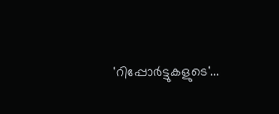'റിപ്പോർട്ടുകളുടെ'...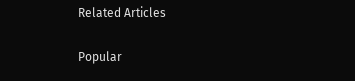Related Articles

Popular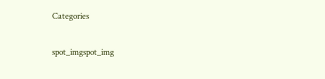Categories

spot_imgspot_img